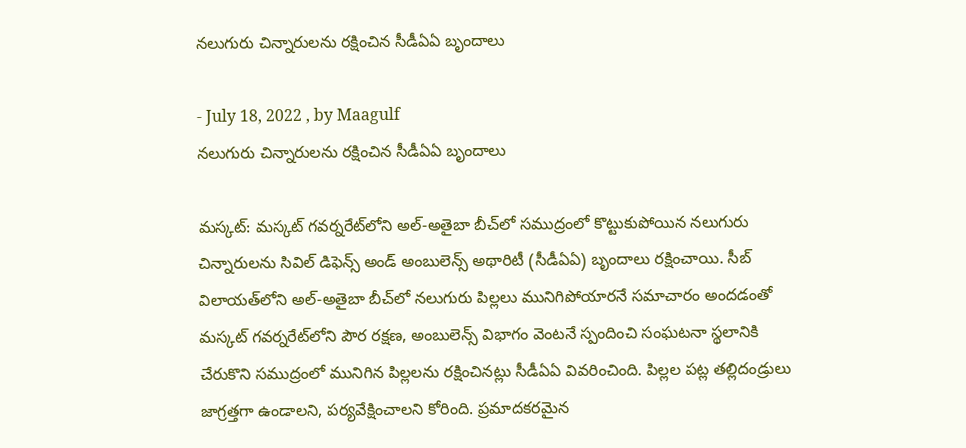నలుగురు చిన్నారులను రక్షించిన సీడీఏఏ బృందాలు

- July 18, 2022 , by Maagulf
నలుగురు చిన్నారులను రక్షించిన సీడీఏఏ బృందాలు

మస్కట్: మస్కట్ గవర్నరేట్‌లోని అల్-అతైబా బీచ్‌లో సముద్రంలో కొట్టుకుపోయిన నలుగురు చిన్నారులను సివిల్ డిఫెన్స్ అండ్ అంబులెన్స్ అథారిటీ (సీడీఏఏ) బృందాలు రక్షించాయి. సీబ్ విలాయత్‌లోని అల్-అతైబా బీచ్‌లో నలుగురు పిల్లలు మునిగిపోయారనే సమాచారం అందడంతో మస్కట్ గవర్నరేట్‌లోని పౌర రక్షణ, అంబులెన్స్ విభాగం వెంటనే స్పందించి సంఘటనా స్థలానికి చేరుకొని సముద్రంలో మునిగిన పిల్లలను రక్షించినట్లు సీడీఏఏ వివరించింది. పిల్లల పట్ల తల్లిదండ్రులు జాగ్రత్తగా ఉండాలని, పర్యవేక్షించాలని కోరింది. ప్రమాదకరమైన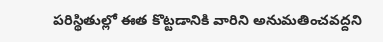పరిస్థితుల్లో ఈత కొట్టడానికి వారిని అనుమతించవద్దని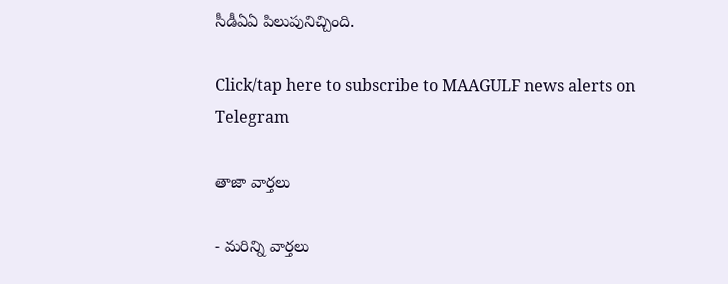సీడీఏఏ పిలుపునిచ్చింది.

Click/tap here to subscribe to MAAGULF news alerts on Telegram

తాజా వార్తలు

- మరిన్ని వార్తలు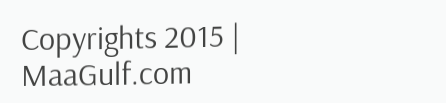Copyrights 2015 | MaaGulf.com